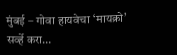मुंबई – गोवा हायवेचा ‘मायक्रो’ सर्व्हे करा…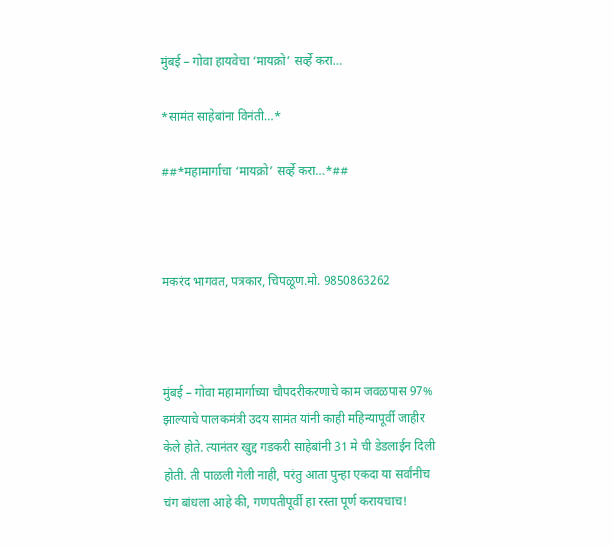मुंबई – गोवा हायवेचा ‘मायक्रो’ सर्व्हे करा…

*सामंत साहेबांना विनंती…*

##*महामार्गाचा ‘मायक्रो’ सर्व्हे करा…*##



मकरंद भागवत, पत्रकार, चिपळूण.मो. 9850863262



मुंबई – गोवा महामार्गाच्या चौपदरीकरणाचे काम जवळपास 97% झाल्याचे पालकमंत्री उदय सामंत यांनी काही महिन्यापूर्वी जाहीर केले होते. त्यानंतर खुद्द गडकरी साहेबांनी 31 मे ची डेडलाईन दिली होती. ती पाळली गेली नाही, परंतु आता पुन्हा एकदा या सर्वांनीच चंग बांधला आहे की, गणपतीपूर्वी हा रस्ता पूर्ण करायचाच!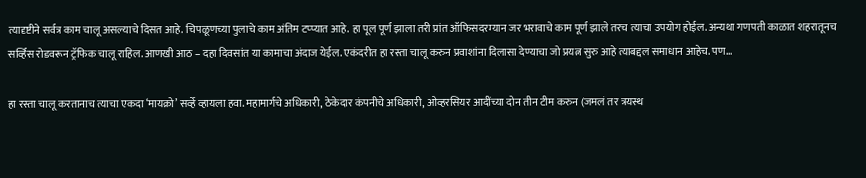त्यादृष्टीने सर्वत्र काम चालू असल्याचे दिसत आहे. चिपळूणच्या पुलाचे काम अंतिम टप्प्यात आहे. हा पूल पूर्ण झाला तरी प्रांत ऑफिसदरम्यान जर भरावाचे काम पूर्ण झाले तरच त्याचा उपयोग होईल. अन्यथा गणपती काळात शहरातूनच सर्व्हिस रोडवरून ट्रॅफिक चालू राहिल. आणखी आठ – दहा दिवसांत या कामाचा अंदाज येईल. एकंदरीत हा रस्ता चालू करुन प्रवाशांना दिलासा देण्याचा जो प्रयत्न सुरु आहे त्याबद्दल समाधान आहेच. पण…

हा रस्ता चालू करतानाच त्याचा एकदा ‘मायक्रो’ सर्व्हे व्हायला हवा. महामार्गचे अधिकारी, ठेकेदार कंपनीचे अधिकारी, ओव्हरसियर आदींच्या दोन तीन टीम करुन (जमलं तर त्रयस्थ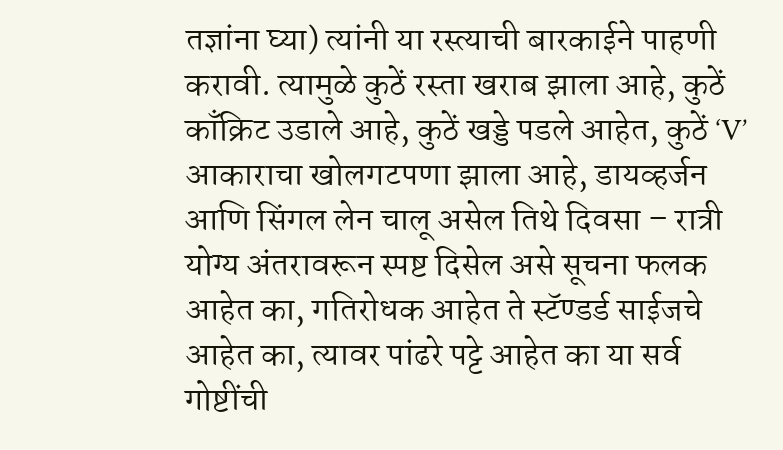तज्ञांना घ्या) त्यांनी या रस्त्याची बारकाईने पाहणी करावी. त्यामुळे कुठें रस्ता खराब झाला आहे, कुठें काँक्रिट उडाले आहे, कुठें खड्डे पडले आहेत, कुठें ‘V’ आकाराचा खोलगटपणा झाला आहे, डायव्हर्जन आणि सिंगल लेन चालू असेल तिथे दिवसा – रात्री योग्य अंतरावरून स्पष्ट दिसेल असे सूचना फलक आहेत का, गतिरोधक आहेत ते स्टॅण्डर्ड साईजचे आहेत का, त्यावर पांढरे पट्टे आहेत का या सर्व गोष्टींची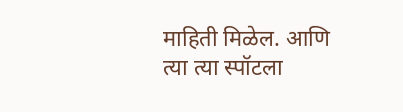माहिती मिळेल. आणि त्या त्या स्पॉटला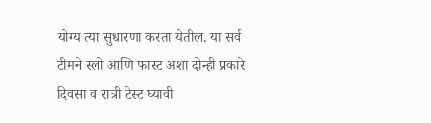योग्य त्या सुधारणा करता येतील. या सर्व टीमने स्लो आणि फास्ट अशा दोन्ही प्रकारे दिवसा व रात्री टेस्ट घ्यावी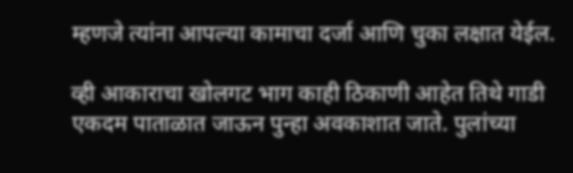म्हणजे त्यांना आपल्या कामाचा दर्जा आणि चुका लक्षात येईल.

व्ही आकाराचा खोलगट भाग काही ठिकाणी आहेत तिथे गाडी एकदम पाताळात जाऊन पुन्हा अवकाशात जाते. पुलांच्या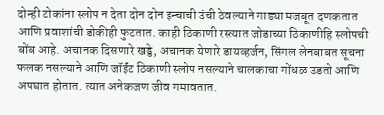दोन्ही टोकांना स्लोप न देता दोन दोन इन्चाची उंची ठेवल्याने गाड्या मजबूत दणकतात आणि प्रवाशांची डोकीही फुटतात. काही ठिकाणी रस्त्यात जोडाच्या ठिकाणीहि स्लोपची बोंब आहे. अचानक दिसणारे खड्डे, अचानक येणारे डायव्हर्जन, सिंगल लेनबाबत सूचना फलक नसल्याने आणि जॉईंट ठिकाणी स्लोप नसल्याने चालकाचा गोंधळ उडतो आणि अपघात होतात. त्यात अनेकजण जीव गमावतात.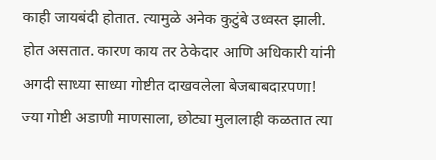काही जायबंदी होतात. त्यामुळे अनेक कुटुंबे उध्वस्त झाली. होत असतात. कारण काय तर ठेकेदार आणि अधिकारी यांनी अगदी साध्या साध्या गोष्टीत दाखवलेला बेजबाबदाऱपणा! ज्या गोष्टी अडाणी माणसाला, छोट्या मुलालाही कळतात त्या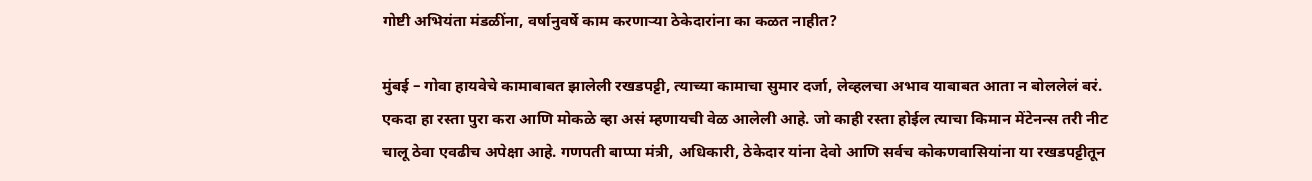गोष्टी अभियंता मंडळींना, वर्षानुवर्षे काम करणाऱ्या ठेकेदारांना का कळत नाहीत?

मुंबई – गोवा हायवेचे कामाबाबत झालेली रखडपट्टी, त्याच्या कामाचा सुमार दर्जा, लेव्हलचा अभाव याबाबत आता न बोललेलं बरं. एकदा हा रस्ता पुरा करा आणि मोकळे व्हा असं म्हणायची वेळ आलेली आहे. जो काही रस्ता होईल त्याचा किमान मेंटेनन्स तरी नीट चालू ठेवा एवढीच अपेक्षा आहे. गणपती बाप्पा मंत्री, अधिकारी, ठेकेदार यांना देवो आणि सर्वच कोकणवासियांना या रखडपट्टीतून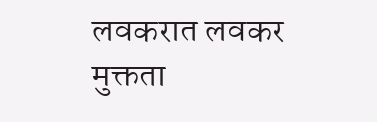लवकरात लवकर मुक्तता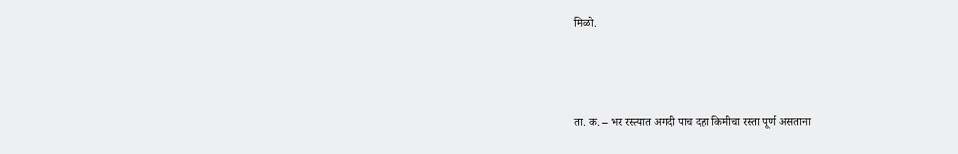मिळो.



ता. क. – भर रस्त्यात अगदी पाच दहा किमीचा रस्ता पूर्ण असताना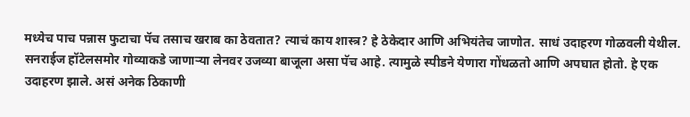मध्येच पाच पन्नास फुटाचा पॅच तसाच खराब का ठेवतात? त्याचं काय शास्त्र? हे ठेकेदार आणि अभियंतेच जाणोत. साधं उदाहरण गोळवली येथील. सनराईज हॉटेलसमोर गोव्याकडे जाणाऱ्या लेनवर उजव्या बाजूला असा पॅच आहे. त्यामुळे स्पीडने येणारा गोंधळतो आणि अपघात होतो. हे एक उदाहरण झाले. असं अनेक ठिकाणी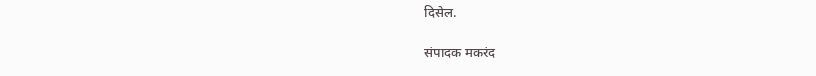दिसेल.

संपादक मकरंद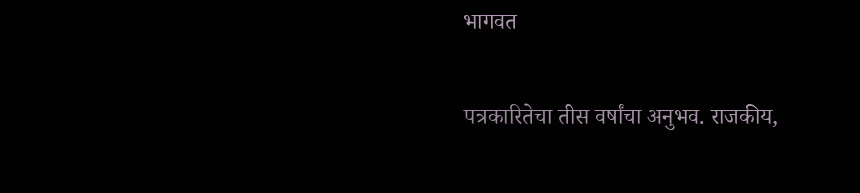भागवत

पत्रकारितेचा तीस वर्षांचा अनुभव. राजकीय,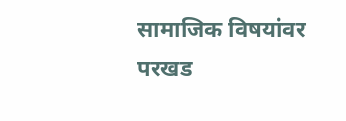सामाजिक विषयांवर परखड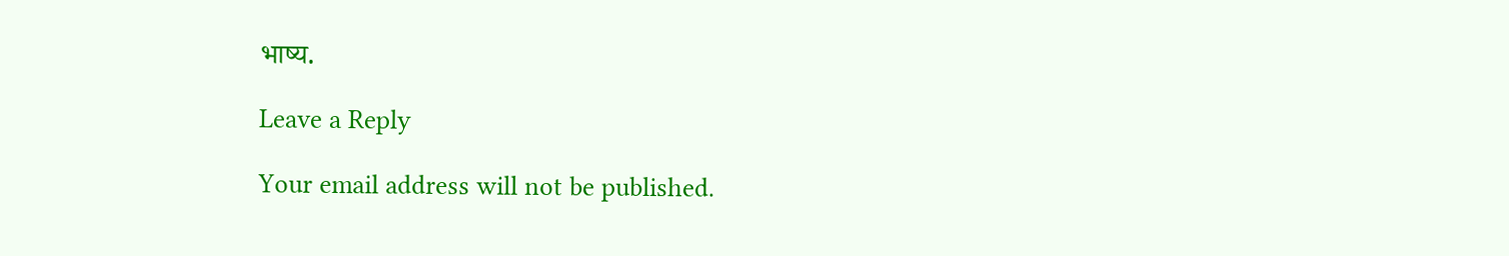भाष्य.

Leave a Reply

Your email address will not be published.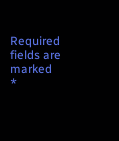Required fields are marked *